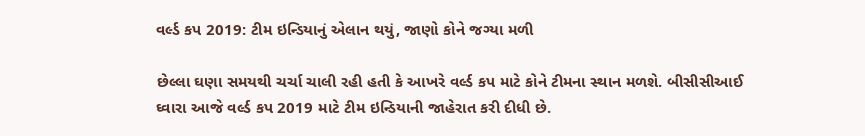વર્લ્ડ કપ 2019: ટીમ ઇન્ડિયાનું એલાન થયું, જાણો કોને જગ્યા મળી

છેલ્લા ઘણા સમયથી ચર્ચા ચાલી રહી હતી કે આખરે વર્લ્ડ કપ માટે કોને ટીમના સ્થાન મળશે. બીસીસીઆઈ ઘ્વારા આજે વર્લ્ડ કપ 2019 માટે ટીમ ઇન્ડિયાની જાહેરાત કરી દીધી છે.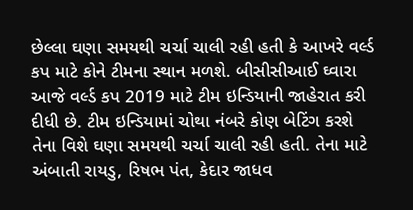છેલ્લા ઘણા સમયથી ચર્ચા ચાલી રહી હતી કે આખરે વર્લ્ડ કપ માટે કોને ટીમના સ્થાન મળશે. બીસીસીઆઈ ઘ્વારા આજે વર્લ્ડ કપ 2019 માટે ટીમ ઇન્ડિયાની જાહેરાત કરી દીધી છે. ટીમ ઇન્ડિયામાં ચોથા નંબરે કોણ બેટિંગ કરશે તેના વિશે ઘણા સમયથી ચર્ચા ચાલી રહી હતી. તેના માટે અંબાતી રાયડુ, રિષભ પંત, કેદાર જાધવ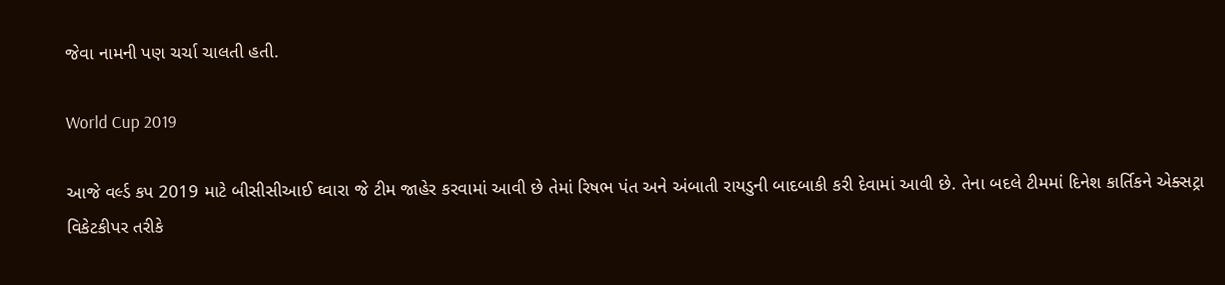જેવા નામની પણ ચર્ચા ચાલતી હતી.

World Cup 2019

આજે વર્લ્ડ કપ 2019 માટે બીસીસીઆઈ ઘ્વારા જે ટીમ જાહેર કરવામાં આવી છે તેમાં રિષભ પંત અને અંબાતી રાયડુની બાદબાકી કરી દેવામાં આવી છે. તેના બદલે ટીમમાં દિનેશ કાર્તિકને એક્સટ્રા વિકેટકીપર તરીકે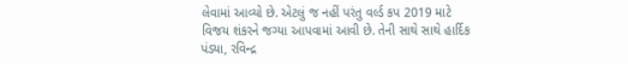લેવામાં આવ્યો છે. એટલું જ નહીં પરંતુ વર્લ્ડ કપ 2019 માટે વિજય શંકરને જગ્યા આપવામાં આવી છે. તેની સાથે સાથે હાર્દિક પંડ્યા, રવિન્દ્ર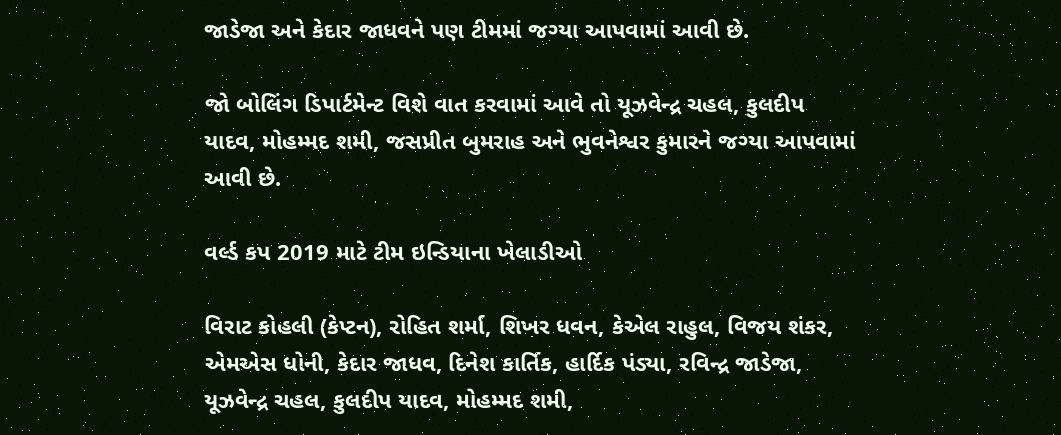જાડેજા અને કેદાર જાધવને પણ ટીમમાં જગ્યા આપવામાં આવી છે.

જો બોલિંગ ડિપાર્ટમેન્ટ વિશે વાત કરવામાં આવે તો યૂઝવેન્દ્ર ચહલ, કુલદીપ યાદવ, મોહમ્મદ શમી, જસપ્રીત બુમરાહ અને ભુવનેશ્વર કુમારને જગ્યા આપવામાં આવી છે.

વર્લ્ડ કપ 2019 માટે ટીમ ઇન્ડિયાના ખેલાડીઓ

વિરાટ કોહલી (કેપ્ટન), રોહિત શર્મા, શિખર ધવન, કેએલ રાહુલ, વિજય શંકર, એમએસ ધોની, કેદાર જાધવ, દિનેશ કાર્તિક, હાર્દિક પંડ્યા, રવિન્દ્ર જાડેજા, યૂઝવેન્દ્ર ચહલ, કુલદીપ યાદવ, મોહમ્મદ શમી,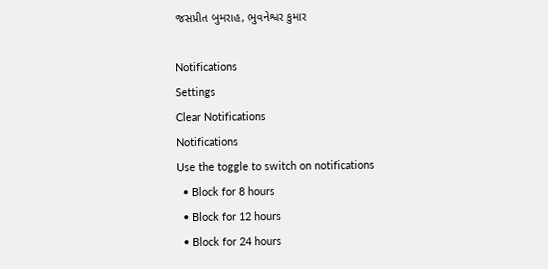જસપ્રીત બુમરાહ, ભુવનેશ્વર કુમાર

Notifications
Settings
Clear Notifications
Notifications
Use the toggle to switch on notifications
  • Block for 8 hours
  • Block for 12 hours
  • Block for 24 hours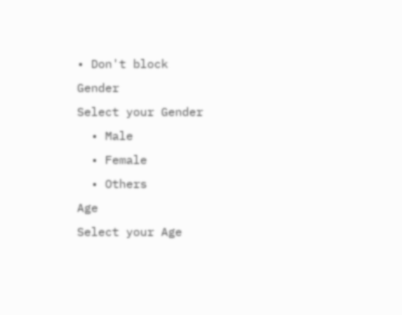• Don't block
Gender
Select your Gender
  • Male
  • Female
  • Others
Age
Select your Age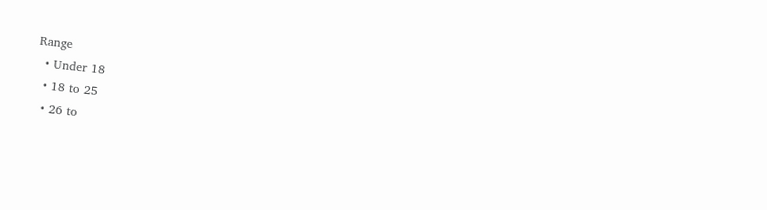Range
  • Under 18
  • 18 to 25
  • 26 to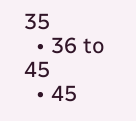35
  • 36 to 45
  • 45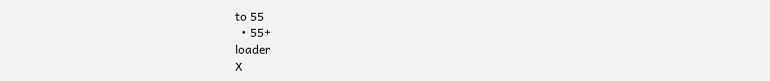to 55
  • 55+
loader
X